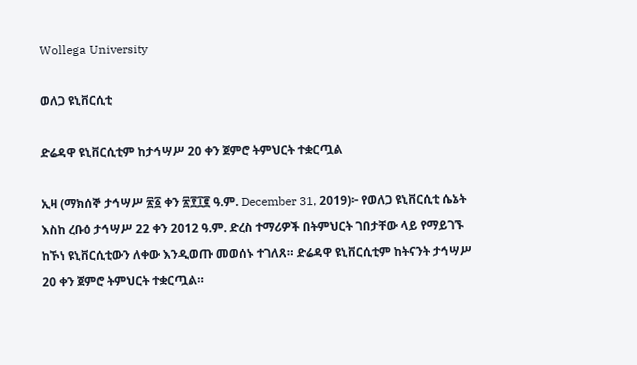Wollega University

ወለጋ ዩኒቨርሲቲ

ድሬዳዋ ዩኒቨርሲቲም ከታኅሣሥ 20 ቀን ጀምሮ ትምህርት ተቋርጧል

ኢዛ (ማክሰኞ ታኅሣሥ ፳፩ ቀን ፳፻፲፪ ዓ.ም. December 31, 2019)፦ የወለጋ ዩኒቨርሲቲ ሴኔት እስከ ረቡዕ ታኅሣሥ 22 ቀን 2012 ዓ.ም. ድረስ ተማሪዎች በትምህርት ገበታቸው ላይ የማይገኙ ከኾነ ዩኒቨርሲቲውን ለቀው እንዲወጡ መወሰኑ ተገለጸ። ድሬዳዋ ዩኒቨርሲቲም ከትናንት ታኅሣሥ 20 ቀን ጀምሮ ትምህርት ተቋርጧል።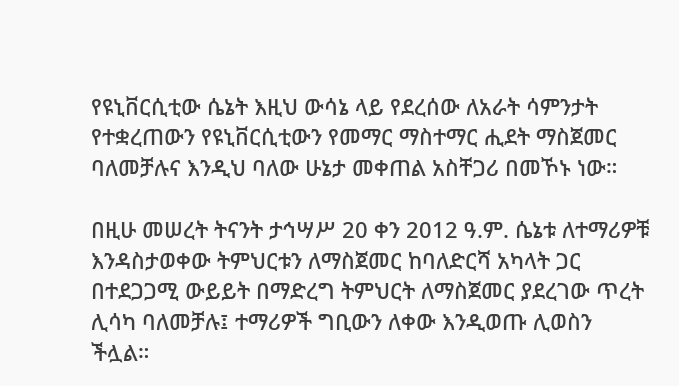የዩኒቨርሲቲው ሴኔት እዚህ ውሳኔ ላይ የደረሰው ለአራት ሳምንታት የተቋረጠውን የዩኒቨርሲቲውን የመማር ማስተማር ሒደት ማስጀመር ባለመቻሉና እንዲህ ባለው ሁኔታ መቀጠል አስቸጋሪ በመኾኑ ነው።

በዚሁ መሠረት ትናንት ታኅሣሥ 20 ቀን 2012 ዓ.ም. ሴኔቱ ለተማሪዎቹ እንዳስታወቀው ትምህርቱን ለማስጀመር ከባለድርሻ አካላት ጋር በተደጋጋሚ ውይይት በማድረግ ትምህርት ለማስጀመር ያደረገው ጥረት ሊሳካ ባለመቻሉ፤ ተማሪዎች ግቢውን ለቀው እንዲወጡ ሊወስን ችሏል።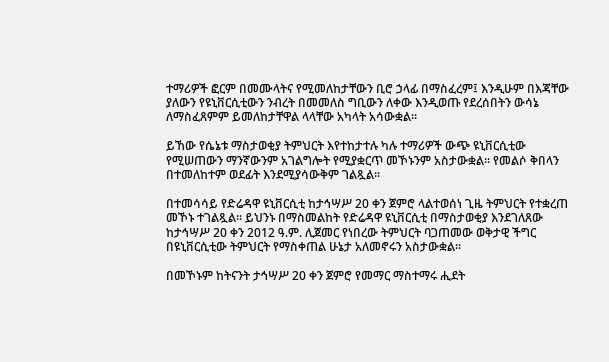ተማሪዎች ፎርም በመሙላትና የሚመለከታቸውን ቢሮ ኃላፊ በማስፈረም፤ እንዲሁም በእጃቸው ያለውን የዩኒቨርሲቲውን ንብረት በመመለስ ግቢውን ለቀው እንዲወጡ የደረሰበትን ውሳኔ ለማስፈጸምም ይመለከታቸዋል ላላቸው አካላት አሳውቋል።

ይኸው የሴኔቱ ማስታወቂያ ትምህርት እየተከታተሉ ካሉ ተማሪዎች ውጭ ዩኒቨርሲቲው የሚሠጠውን ማንኛውንም አገልግሎት የሚያቋርጥ መኾኑንም አስታውቋል። የመልሶ ቅበላን በተመለከተም ወደፊት እንደሚያሳውቅም ገልጿል።

በተመሳሳይ የድሬዳዋ ዩኒቨርሲቲ ከታኅሣሥ 20 ቀን ጀምሮ ላልተወሰነ ጊዜ ትምህርት የተቋረጠ መኾኑ ተገልጿል። ይህንኑ በማስመልከት የድሬዳዋ ዩኒቨርሲቲ በማስታወቂያ እንደገለጸው ከታኅሣሥ 20 ቀን 2012 ዓ.ም. ሊጀመር የነበረው ትምህርት ባጋጠመው ወቅታዊ ችግር በዩኒቨርሲቲው ትምህርት የማስቀጠል ሁኔታ አለመኖሩን አስታውቋል።

በመኾኑም ከትናንት ታኅሣሥ 20 ቀን ጀምሮ የመማር ማስተማሩ ሒደት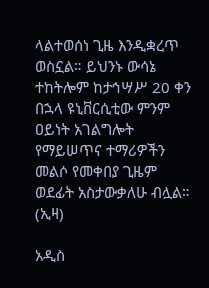ላልተወሰነ ጊዜ እንዲቋረጥ ወስኗል። ይህንኑ ውሳኔ ተከትሎም ከታኅሣሥ 20 ቀን በኋላ ዩኒቨርሲቲው ምንም ዐይነት አገልግሎት የማይሠጥና ተማሪዎችን መልሶ የመቀበያ ጊዜም ወደፊት አስታውቃለሁ ብሏል። (ኢዛ)

አዲስ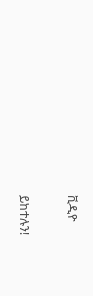ቪዲዮ

ይከተሉን!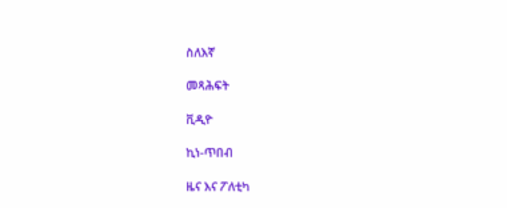ስለእኛ

መጻሕፍት

ቪዲዮ

ኪነ-ጥበብ

ዜና እና ፖለቲካ